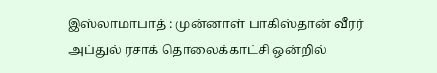இஸ்லாமாபாத் : முன்னாள் பாகிஸ்தான் வீரர் அப்துல் ரசாக் தொலைக்காட்சி ஒன்றில்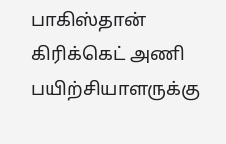பாகிஸ்தான் கிரிக்கெட் அணி பயிற்சியாளருக்கு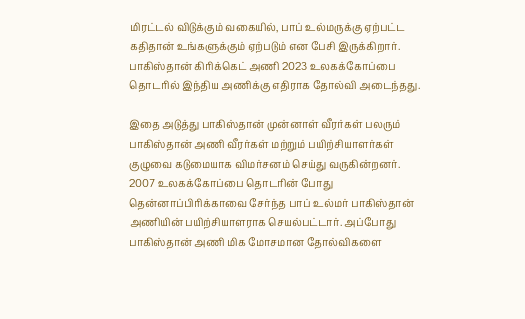மிரட்டல் விடுக்கும் வகையில், பாப் உல்மருக்கு ஏற்பட்ட கதிதான் உங்களுக்கும் ஏற்படும் என பேசி இருக்கிறார்.
பாகிஸ்தான் கிரிக்கெட் அணி 2023 உலகக்கோப்பை தொடரில் இந்திய அணிக்கு எதிராக தோல்வி அடைந்தது.

இதை அடுத்து பாகிஸ்தான் முன்னாள் வீரர்கள் பலரும் பாகிஸ்தான் அணி வீரர்கள் மற்றும் பயிற்சியாளர்கள் குழுவை கடுமையாக விமர்சனம் செய்து வருகின்றனர்.
2007 உலகக்கோப்பை தொடரின் போது தென்னாப்பிரிக்காவை சேர்ந்த பாப் உல்மர் பாகிஸ்தான் அணியின் பயிற்சியாளராக செயல்பட்டார். அப்போது பாகிஸ்தான் அணி மிக மோசமான தோல்விகளை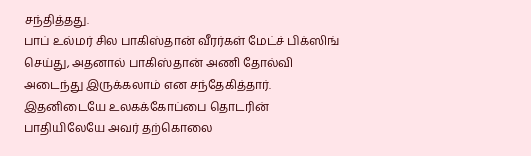சந்தித்தது.
பாப் உல்மர் சில பாகிஸ்தான் வீரர்கள் மேட்ச் பிக்ஸிங் செய்து, அதனால் பாகிஸ்தான் அணி தோல்வி அடைந்து இருக்கலாம் என சந்தேகித்தார். இதனிடையே உலகக்கோப்பை தொடரின் பாதியிலேயே அவர் தற்கொலை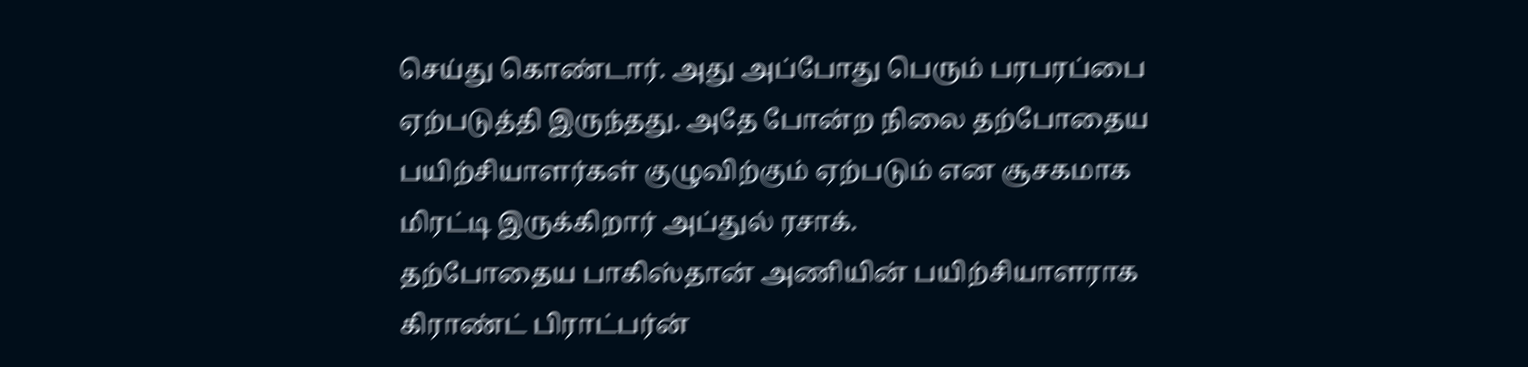செய்து கொண்டார். அது அப்போது பெரும் பரபரப்பை ஏற்படுத்தி இருந்தது. அதே போன்ற நிலை தற்போதைய பயிற்சியாளர்கள் குழுவிற்கும் ஏற்படும் என சூசகமாக மிரட்டி இருக்கிறார் அப்துல் ரசாக்.
தற்போதைய பாகிஸ்தான் அணியின் பயிற்சியாளராக கிராண்ட் பிராட்பர்ன்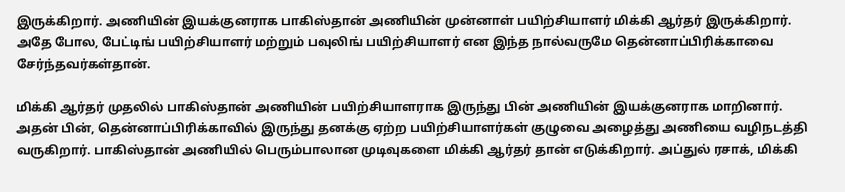இருக்கிறார். அணியின் இயக்குனராக பாகிஸ்தான் அணியின் முன்னாள் பயிற்சியாளர் மிக்கி ஆர்தர் இருக்கிறார். அதே போல, பேட்டிங் பயிற்சியாளர் மற்றும் பவுலிங் பயிற்சியாளர் என இந்த நால்வருமே தென்னாப்பிரிக்காவை சேர்ந்தவர்கள்தான்.

மிக்கி ஆர்தர் முதலில் பாகிஸ்தான் அணியின் பயிற்சியாளராக இருந்து பின் அணியின் இயக்குனராக மாறினார். அதன் பின், தென்னாப்பிரிக்காவில் இருந்து தனக்கு ஏற்ற பயிற்சியாளர்கள் குழுவை அழைத்து அணியை வழிநடத்தி வருகிறார். பாகிஸ்தான் அணியில் பெரும்பாலான முடிவுகளை மிக்கி ஆர்தர் தான் எடுக்கிறார். அப்துல் ரசாக், மிக்கி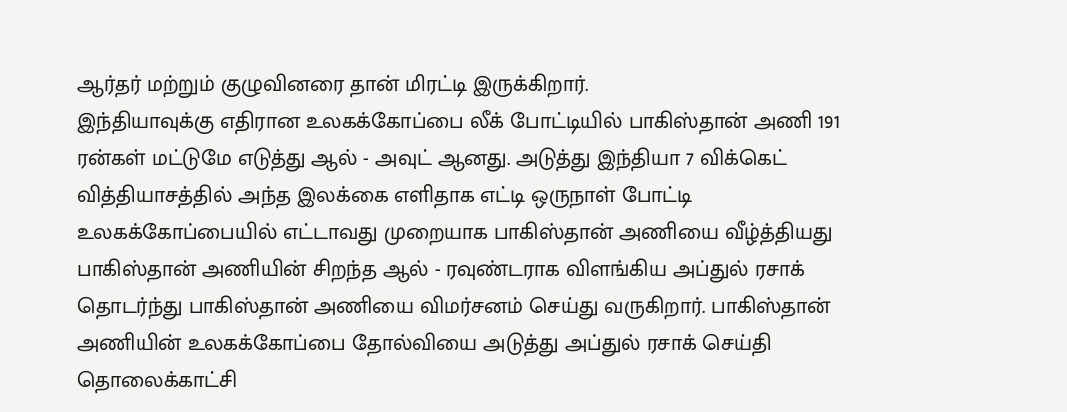ஆர்தர் மற்றும் குழுவினரை தான் மிரட்டி இருக்கிறார்.
இந்தியாவுக்கு எதிரான உலகக்கோப்பை லீக் போட்டியில் பாகிஸ்தான் அணி 191 ரன்கள் மட்டுமே எடுத்து ஆல் - அவுட் ஆனது. அடுத்து இந்தியா 7 விக்கெட் வித்தியாசத்தில் அந்த இலக்கை எளிதாக எட்டி ஒருநாள் போட்டி உலகக்கோப்பையில் எட்டாவது முறையாக பாகிஸ்தான் அணியை வீழ்த்தியது
பாகிஸ்தான் அணியின் சிறந்த ஆல் - ரவுண்டராக விளங்கிய அப்துல் ரசாக் தொடர்ந்து பாகிஸ்தான் அணியை விமர்சனம் செய்து வருகிறார். பாகிஸ்தான் அணியின் உலகக்கோப்பை தோல்வியை அடுத்து அப்துல் ரசாக் செய்தி தொலைக்காட்சி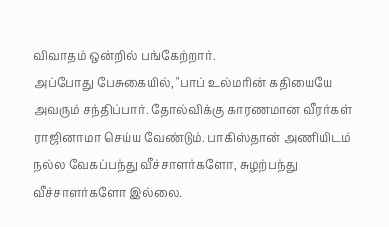விவாதம் ஒன்றில் பங்கேற்றார்.
அப்போது பேசுகையில், "பாப் உல்மரின் கதியையே அவரும் சந்திப்பார். தோல்விக்கு காரணமான வீரர்கள் ராஜினாமா செய்ய வேண்டும். பாகிஸ்தான் அணியிடம் நல்ல வேகப்பந்து வீச்சாளர்களோ, சுழற்பந்து வீச்சாளர்களோ இல்லை.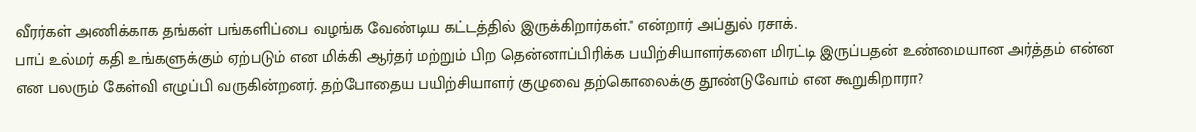வீரர்கள் அணிக்காக தங்கள் பங்களிப்பை வழங்க வேண்டிய கட்டத்தில் இருக்கிறார்கள்." என்றார் அப்துல் ரசாக்.
பாப் உல்மர் கதி உங்களுக்கும் ஏற்படும் என மிக்கி ஆர்தர் மற்றும் பிற தென்னாப்பிரிக்க பயிற்சியாளர்களை மிரட்டி இருப்பதன் உண்மையான அர்த்தம் என்ன என பலரும் கேள்வி எழுப்பி வருகின்றனர். தற்போதைய பயிற்சியாளர் குழுவை தற்கொலைக்கு தூண்டுவோம் என கூறுகிறாரா?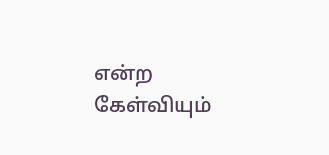என்ற கேள்வியும்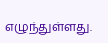எழுந்துள்ளது.